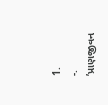1.
-. ’પ્રાણજીવન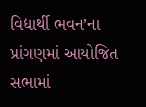વિદ્યાર્થી ભવન’ના પ્રાંગણમાં આયોજિત સભામાં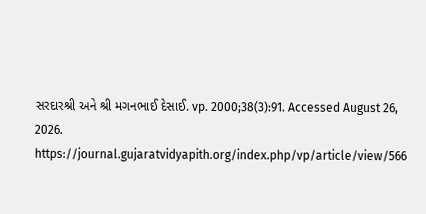સરદારશ્રી અને શ્રી મગનભાઈ દેસાઈ. vp. 2000;38(3):91. Accessed August 26, 2026. https://journal.gujaratvidyapith.org/index.php/vp/article/view/566